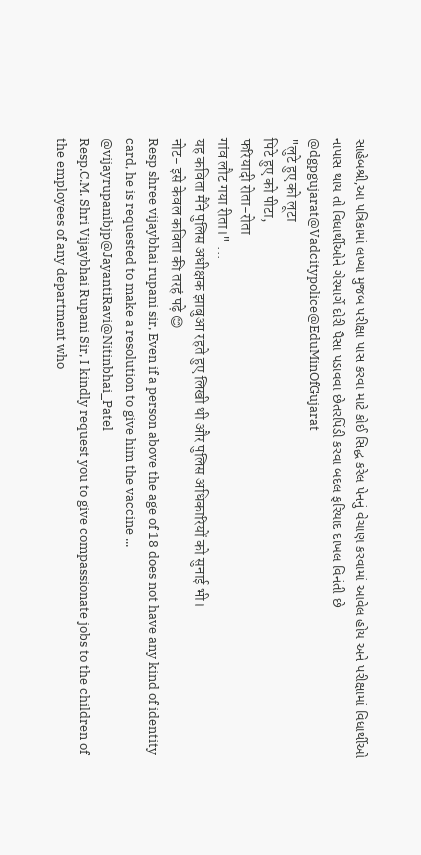સાહેબશ્રી,આ પત્રિકામાં લખ્યા મુજબ પરીક્ષા પાસ કરવા માટે કોઈ સિદ્ધ કરેલ પેનનું વેચાણ કરવામાં આવેલ હોય અને પરીક્ષામાં વિધાર્થીઓ નાપાસ થાય તો વિધાર્થીઓને ગેરમાર્ગે દોરી પૈસા પડાવવા છેતરપિંડી કરવા બદલ ફરિયાદ દાખલ વિનંતી છે
@dgpgujarat@Vadcitypolice@EduMinOfGujarat
"लुटे हुए को लूटा
पिटे हुए को पीटा,
फरियादी रोता-रोता
गांव लौट गया रीता।" ...
यह कविता मैंने पुलिस अधीक्षक झाबुआ रहते हुए लिखी थी और पुलिस अधिकारियों को सुनाई भी।
नोट- इसे केवल कविता की तरहं पढ़े 😊
Resp shree vijaybhai rupani sir, Even if a person above the age of 18 does not have any kind of identity card, he is requested to make a resolution to give him the vaccine ...
@vijayrupanibjp@JayantiRavi@Nitinbhai_Patel
Resp.C.M. Shri Vijaybhai Rupani Sir, I kindly request you to give compassionate jobs to the children of the employees of any department who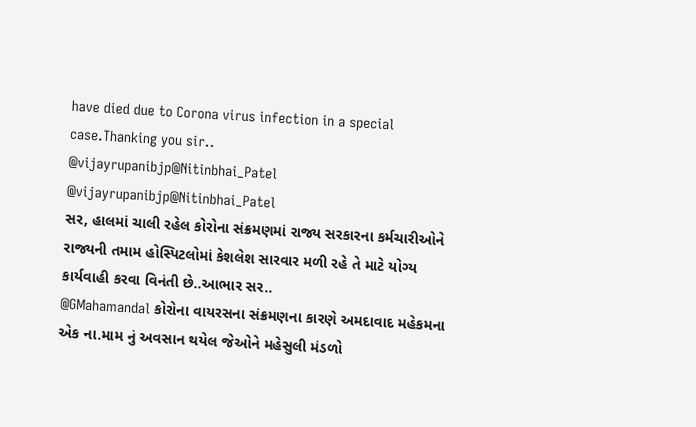have died due to Corona virus infection in a special case.Thanking you sir..
@vijayrupanibjp@Nitinbhai_Patel
@vijayrupanibjp@Nitinbhai_Patel
સર, હાલમાં ચાલી રહેલ કોરોના સંક્રમણમાં રાજ્ય સરકારના કર્મચારીઓને રાજ્યની તમામ હોસ્પિટલોમાં કેશલેશ સારવાર મળી રહે તે માટે યોગ્ય કાર્યવાહી કરવા વિનંતી છે..આભાર સર..
@GMahamandal કોરોના વાયરસના સંક્રમણના કારણે અમદાવાદ મહેકમના એક ના.મામ નું અવસાન થયેલ જેઓને મહેસુલી મંડળો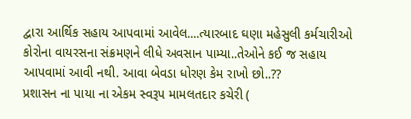દ્વારા આર્થિક સહાય આપવામાં આવેલ....ત્યારબાદ ઘણા મહેસુલી કર્મચારીઓ કોરોના વાયરસના સંક્રમણને લીધે અવસાન પામ્યા..તેઓને કઈ જ સહાય આપવામાં આવી નથી. આવા બેવડા ધોરણ કેમ રાખો છો..??
પ્રશાસન ના પાયા ના એકમ સ્વરૂપ મામલતદાર કચેરી (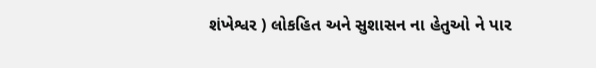શંખેશ્વર ) લોકહિત અને સુશાસન ના હેતુઓ ને પાર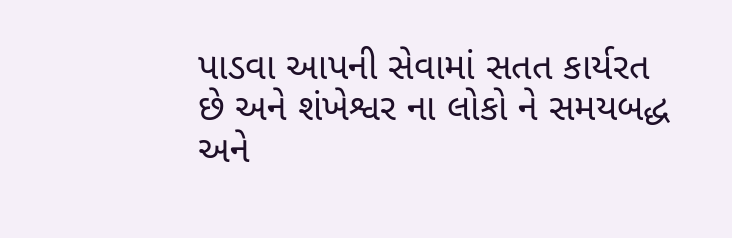પાડવા આપની સેવામાં સતત કાર્યરત છે અને શંખેશ્વર ના લોકો ને સમયબદ્ધ અને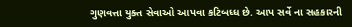ગુણવત્તા યુક્ત સેવાઓ આપવા કટિબધ્ધ છે. આપ સર્વે ના સહકારની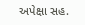અપેક્ષા સહ.